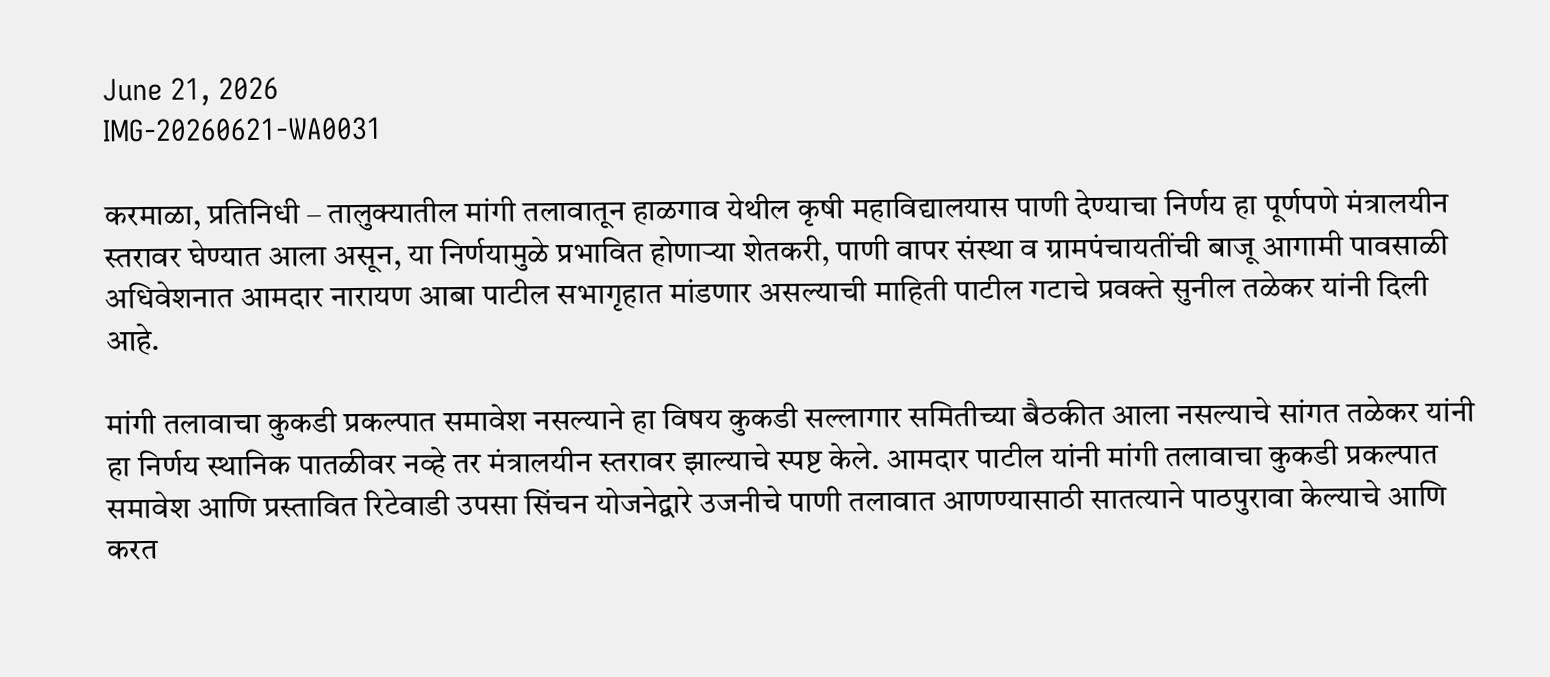June 21, 2026
IMG-20260621-WA0031

करमाळा, प्रतिनिधी – तालुक्यातील मांगी तलावातून हाळगाव येथील कृषी महाविद्यालयास पाणी देण्याचा निर्णय हा पूर्णपणे मंत्रालयीन स्तरावर घेण्यात आला असून, या निर्णयामुळे प्रभावित होणाऱ्या शेतकरी, पाणी वापर संस्था व ग्रामपंचायतींची बाजू आगामी पावसाळी अधिवेशनात आमदार नारायण आबा पाटील सभागृहात मांडणार असल्याची माहिती पाटील गटाचे प्रवक्ते सुनील तळेकर यांनी दिली आहे.

मांगी तलावाचा कुकडी प्रकल्पात समावेश नसल्याने हा विषय कुकडी सल्लागार समितीच्या बैठकीत आला नसल्याचे सांगत तळेकर यांनी हा निर्णय स्थानिक पातळीवर नव्हे तर मंत्रालयीन स्तरावर झाल्याचे स्पष्ट केले. आमदार पाटील यांनी मांगी तलावाचा कुकडी प्रकल्पात समावेश आणि प्रस्तावित रिटेवाडी उपसा सिंचन योजनेद्वारे उजनीचे पाणी तलावात आणण्यासाठी सातत्याने पाठपुरावा केल्याचे आणि करत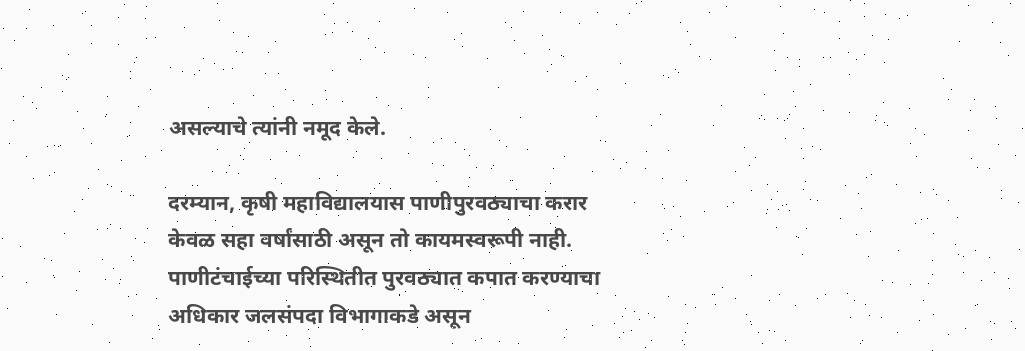असल्याचे त्यांनी नमूद केले.

दरम्यान, कृषी महाविद्यालयास पाणीपुरवठ्याचा करार केवळ सहा वर्षांसाठी असून तो कायमस्वरूपी नाही. पाणीटंचाईच्या परिस्थितीत पुरवठ्यात कपात करण्याचा अधिकार जलसंपदा विभागाकडे असून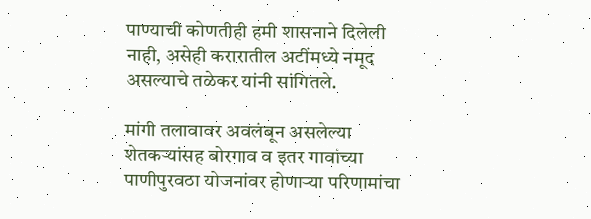पाण्याची कोणतीही हमी शासनाने दिलेली नाही, असेही करारातील अटींमध्ये नमूद असल्याचे तळेकर यांनी सांगितले.

मांगी तलावावर अवलंबून असलेल्या शेतकऱ्यांसह बोरगाव व इतर गावांच्या पाणीपुरवठा योजनांवर होणाऱ्या परिणामांचा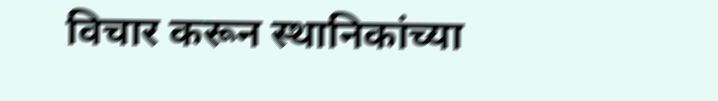विचार करून स्थानिकांच्या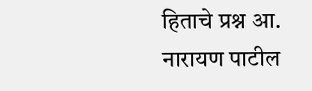हिताचे प्रश्न आ. नारायण पाटील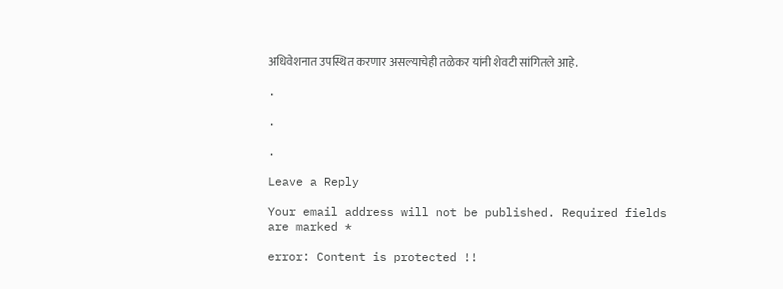अधिवेशनात उपस्थित करणार असल्याचेही तळेकर यांनी शेवटी सांगितले आहे.

.

.

.

Leave a Reply

Your email address will not be published. Required fields are marked *

error: Content is protected !!